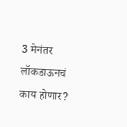3 मेनंतर लॉकडाऊनचं काय होणार?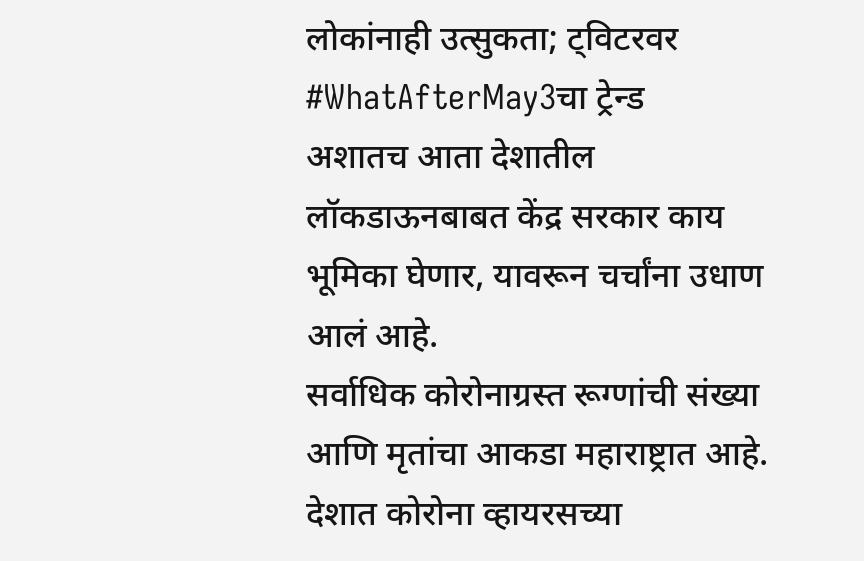लोकांनाही उत्सुकता; ट्विटरवर #WhatAfterMay3चा ट्रेन्ड
अशातच आता देशातील लॉकडाऊनबाबत केंद्र सरकार काय भूमिका घेणार, यावरून चर्चांना उधाण आलं आहे.
सर्वाधिक कोरोनाग्रस्त रूग्णांची संख्या आणि मृतांचा आकडा महाराष्ट्रात आहे.
देशात कोरोना व्हायरसच्या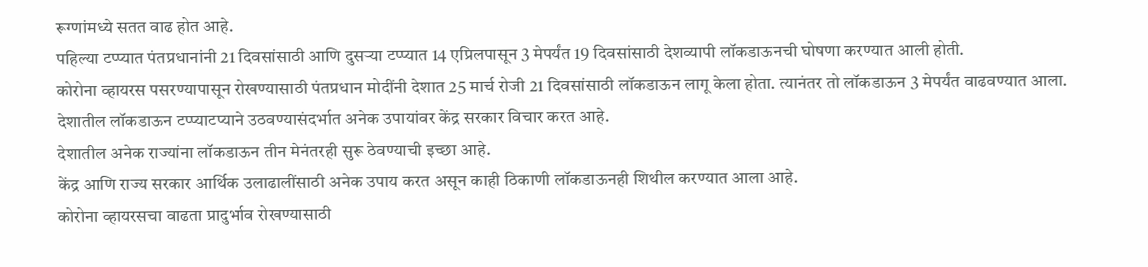रूग्णांमध्ये सतत वाढ होत आहे.
पहिल्या टप्प्यात पंतप्रधानांनी 21 दिवसांसाठी आणि दुसऱ्या टप्प्यात 14 एप्रिलपासून 3 मेपर्यंत 19 दिवसांसाठी देशव्यापी लॉकडाऊनची घोषणा करण्यात आली होती.
कोरोना व्हायरस पसरण्यापासून रोखण्यासाठी पंतप्रधान मोदींनी देशात 25 मार्च रोजी 21 दिवसांसाठी लॉकडाऊन लागू केला होता. त्यानंतर तो लॉकडाऊन 3 मेपर्यंत वाढवण्यात आला.
देशातील लॉकडाऊन टप्प्याटप्याने उठवण्यासंदर्भात अनेक उपायांवर केंद्र सरकार विचार करत आहे.
देशातील अनेक राज्यांना लॉकडाऊन तीन मेनंतरही सुरू ठेवण्याची इच्छा आहे.
केंद्र आणि राज्य सरकार आर्थिक उलाढालींसाठी अनेक उपाय करत असून काही ठिकाणी लॉकडाऊनही शिथील करण्यात आला आहे.
कोरोना व्हायरसचा वाढता प्रादुर्भाव रोखण्यासाठी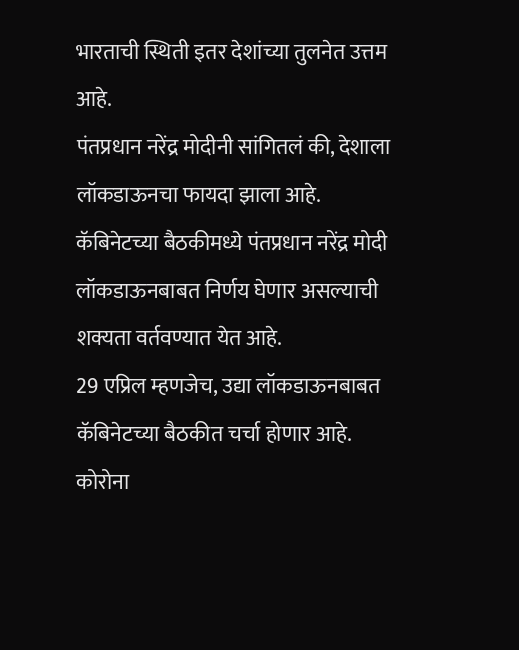भारताची स्थिती इतर देशांच्या तुलनेत उत्तम आहे.
पंतप्रधान नरेंद्र मोदीनी सांगितलं की, देशाला लॉकडाऊनचा फायदा झाला आहे.
कॅबिनेटच्या बैठकीमध्ये पंतप्रधान नरेंद्र मोदी लॉकडाऊनबाबत निर्णय घेणार असल्याची शक्यता वर्तवण्यात येत आहे.
29 एप्रिल म्हणजेच, उद्या लॉकडाऊनबाबत कॅबिनेटच्या बैठकीत चर्चा होणार आहे.
कोरोना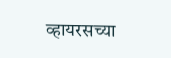व्हायरसच्या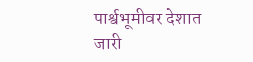पार्श्वभूमीवर देशात जारी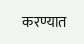करण्यात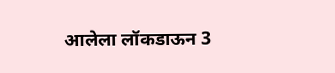आलेला लॉकडाऊन 3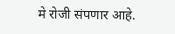मे रोजी संपणार आहे.